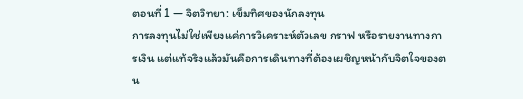ตอนที่ 1 — จิตวิทยา: เข็มทิศของนักลงทุน
การลงทุนไม่ใช่เพียงแค่การวิเคราะห์ตัวเลข กราฟ หรือรายงานทางการเงิน แต่แท้จริงแล้วมันคือการเดินทางที่ต้องเผชิญหน้ากับจิตใจของตน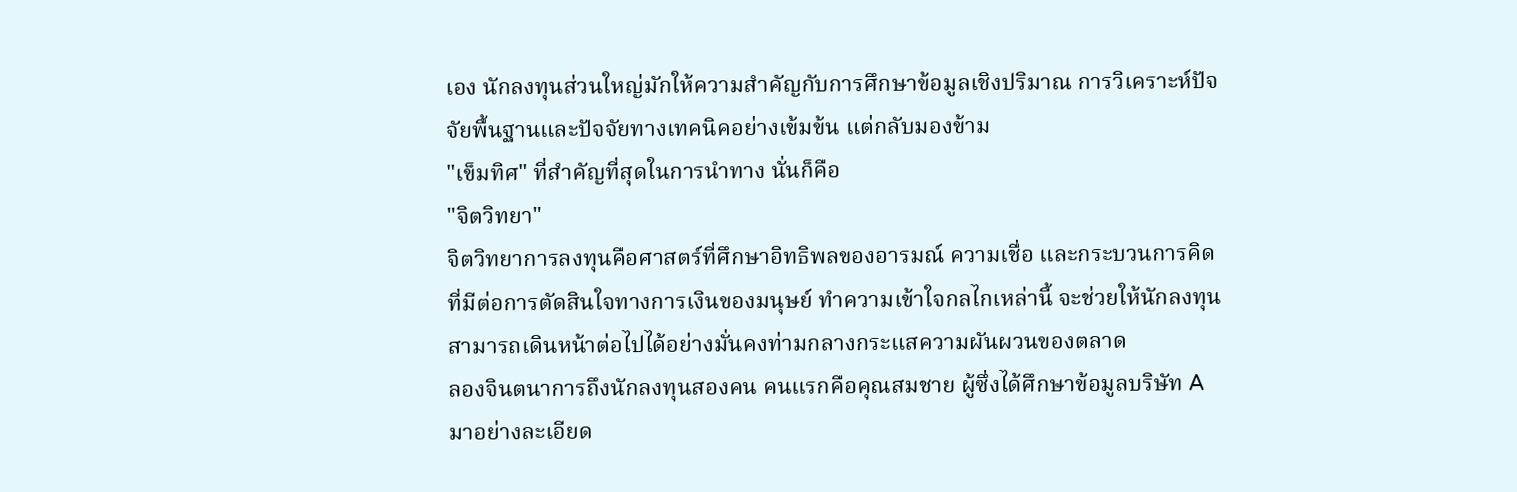เอง นักลงทุนส่วนใหญ่มักให้ความสำคัญกับการศึกษาข้อมูลเชิงปริมาณ การวิเคราะห์ปัจจัยพื้นฐานและปัจจัยทางเทคนิคอย่างเข้มข้น แต่กลับมองข้าม
"เข็มทิศ" ที่สำคัญที่สุดในการนำทาง นั่นก็คือ
"จิตวิทยา"
จิตวิทยาการลงทุนคือศาสตร์ที่ศึกษาอิทธิพลของอารมณ์ ความเชื่อ และกระบวนการคิดที่มีต่อการตัดสินใจทางการเงินของมนุษย์ ทำความเข้าใจกลไกเหล่านี้ จะช่วยให้นักลงทุนสามารถเดินหน้าต่อไปได้อย่างมั่นคงท่ามกลางกระแสความผันผวนของตลาด
ลองจินตนาการถึงนักลงทุนสองคน คนแรกคือคุณสมชาย ผู้ซึ่งได้ศึกษาข้อมูลบริษัท A มาอย่างละเอียด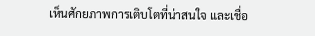เห็นศักยภาพการเติบโตที่น่าสนใจ และเชื่อ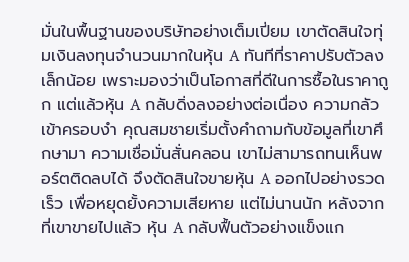มั่นในพื้นฐานของบริษัทอย่างเต็มเปี่ยม เขาตัดสินใจทุ่มเงินลงทุนจำนวนมากในหุ้น A ทันทีที่ราคาปรับตัวลงเล็กน้อย เพราะมองว่าเป็นโอกาสที่ดีในการซื้อในราคาถูก แต่แล้วหุ้น A กลับดิ่งลงอย่างต่อเนื่อง ความกลัวเข้าครอบงำ คุณสมชายเริ่มตั้งคำถามกับข้อมูลที่เขาศึกษามา ความเชื่อมั่นสั่นคลอน เขาไม่สามารถทนเห็นพอร์ตติดลบได้ จึงตัดสินใจขายหุ้น A ออกไปอย่างรวดเร็ว เพื่อหยุดยั้งความเสียหาย แต่ไม่นานนัก หลังจากที่เขาขายไปแล้ว หุ้น A กลับฟื้นตัวอย่างแข็งแก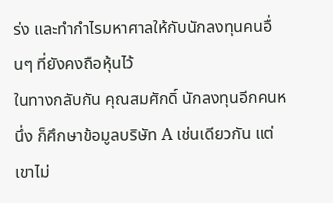ร่ง และทำกำไรมหาศาลให้กับนักลงทุนคนอื่นๆ ที่ยังคงถือหุ้นไว้
ในทางกลับกัน คุณสมศักดิ์ นักลงทุนอีกคนหนึ่ง ก็ศึกษาข้อมูลบริษัท A เช่นเดียวกัน แต่เขาไม่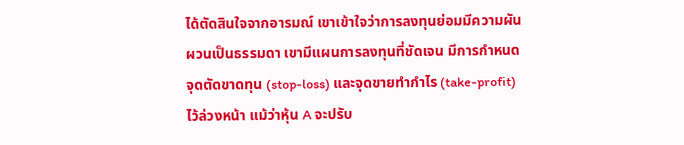ได้ตัดสินใจจากอารมณ์ เขาเข้าใจว่าการลงทุนย่อมมีความผันผวนเป็นธรรมดา เขามีแผนการลงทุนที่ชัดเจน มีการกำหนดจุดตัดขาดทุน (stop-loss) และจุดขายทำกำไร (take-profit) ไว้ล่วงหน้า แม้ว่าหุ้น A จะปรับ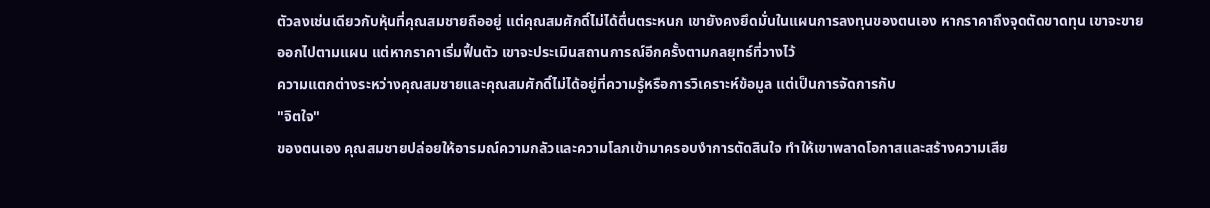ตัวลงเช่นเดียวกับหุ้นที่คุณสมชายถืออยู่ แต่คุณสมศักดิ์ไม่ได้ตื่นตระหนก เขายังคงยึดมั่นในแผนการลงทุนของตนเอง หากราคาถึงจุดตัดขาดทุน เขาจะขายออกไปตามแผน แต่หากราคาเริ่มฟื้นตัว เขาจะประเมินสถานการณ์อีกครั้งตามกลยุทธ์ที่วางไว้
ความแตกต่างระหว่างคุณสมชายและคุณสมศักดิ์ไม่ได้อยู่ที่ความรู้หรือการวิเคราะห์ข้อมูล แต่เป็นการจัดการกับ
"จิตใจ"
ของตนเอง คุณสมชายปล่อยให้อารมณ์ความกลัวและความโลภเข้ามาครอบงำการตัดสินใจ ทำให้เขาพลาดโอกาสและสร้างความเสีย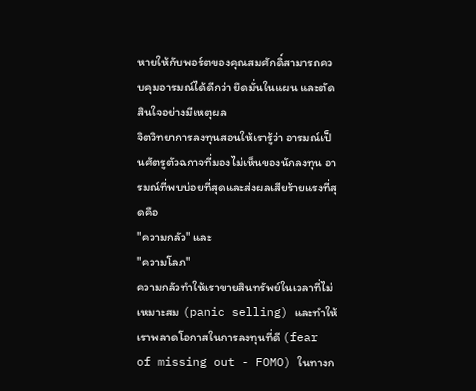หายให้กับพอร์ตของคุณสมศักดิ์สามารถควบคุมอารมณ์ได้ดีกว่า ยึดมั่นในแผน และตัดสินใจอย่างมีเหตุผล
จิตวิทยาการลงทุนสอนให้เรารู้ว่า อารมณ์เป็นศัตรูตัวฉกาจที่มองไม่เห็นของนักลงทุน อารมณ์ที่พบบ่อยที่สุดและส่งผลเสียร้ายแรงที่สุดคือ
"ความกลัว" และ
"ความโลภ"
ความกลัวทำให้เราขายสินทรัพย์ในเวลาที่ไม่เหมาะสม (panic selling) และทำให้เราพลาดโอกาสในการลงทุนที่ดี (fear of missing out - FOMO) ในทางก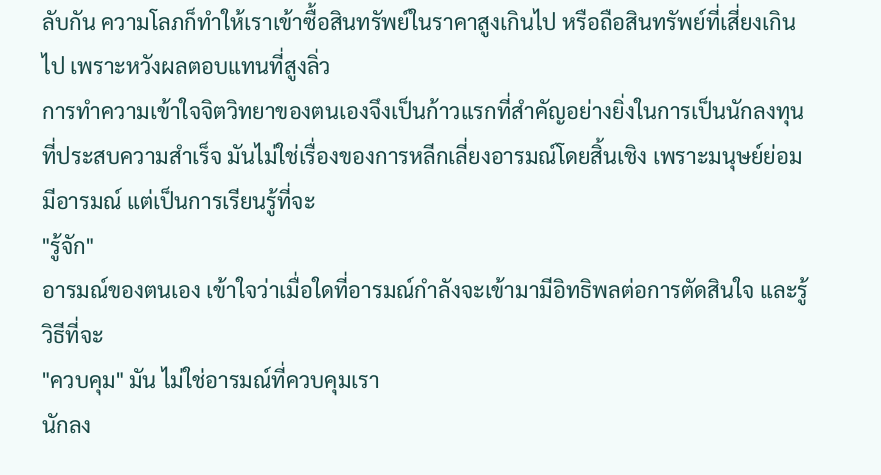ลับกัน ความโลภก็ทำให้เราเข้าซื้อสินทรัพย์ในราคาสูงเกินไป หรือถือสินทรัพย์ที่เสี่ยงเกินไป เพราะหวังผลตอบแทนที่สูงลิ่ว
การทำความเข้าใจจิตวิทยาของตนเองจึงเป็นก้าวแรกที่สำคัญอย่างยิ่งในการเป็นนักลงทุนที่ประสบความสำเร็จ มันไม่ใช่เรื่องของการหลีกเลี่ยงอารมณ์โดยสิ้นเชิง เพราะมนุษย์ย่อมมีอารมณ์ แต่เป็นการเรียนรู้ที่จะ
"รู้จัก"
อารมณ์ของตนเอง เข้าใจว่าเมื่อใดที่อารมณ์กำลังจะเข้ามามีอิทธิพลต่อการตัดสินใจ และรู้วิธีที่จะ
"ควบคุม" มัน ไม่ใช่อารมณ์ที่ควบคุมเรา
นักลง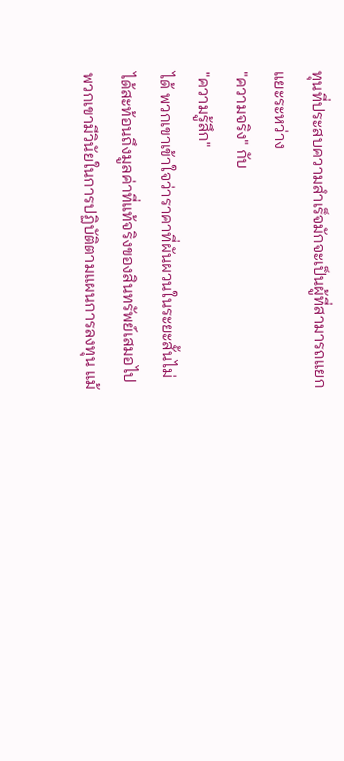ทุนที่ประสบความสำเร็จมักจะเป็นผู้ที่สามารถแยกแยะระหว่าง
"ความจริง" กับ
"ความรู้สึก"
ได้ พวกเขาเข้าใจว่าราคาที่ผันผวนในระยะสั้นไม่ได้สะท้อนถึงมูลค่าที่แท้จริงของสินทรัพย์เสมอไป พวกเขามีวินัยในการปฏิบัติตามแผนการลงทุน แม้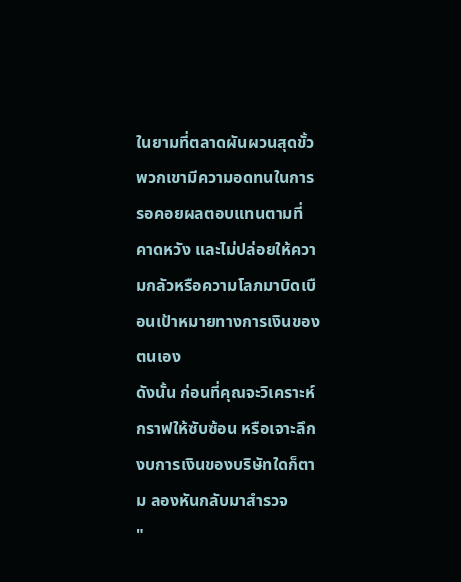ในยามที่ตลาดผันผวนสุดขั้ว พวกเขามีความอดทนในการรอคอยผลตอบแทนตามที่คาดหวัง และไม่ปล่อยให้ความกลัวหรือความโลภมาบิดเบือนเป้าหมายทางการเงินของตนเอง
ดังนั้น ก่อนที่คุณจะวิเคราะห์กราฟให้ซับซ้อน หรือเจาะลึกงบการเงินของบริษัทใดก็ตาม ลองหันกลับมาสำรวจ
"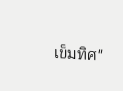เข็มทิศ"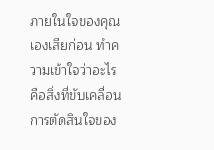ภายในใจของคุณเองเสียก่อน ทำความเข้าใจว่าอะไรคือสิ่งที่ขับเคลื่อนการตัดสินใจของ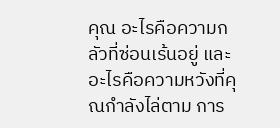คุณ อะไรคือความกลัวที่ซ่อนเร้นอยู่ และอะไรคือความหวังที่คุณกำลังไล่ตาม การ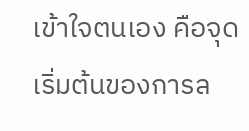เข้าใจตนเอง คือจุดเริ่มต้นของการล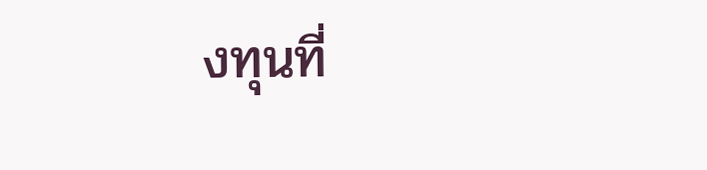งทุนที่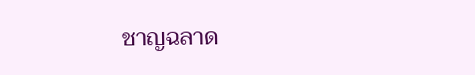ชาญฉลาด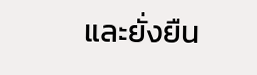และยั่งยืน